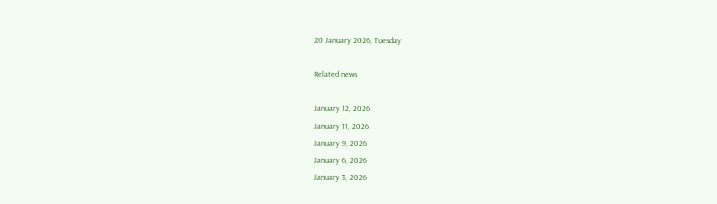20 January 2026, Tuesday

Related news

January 12, 2026
January 11, 2026
January 9, 2026
January 6, 2026
January 3, 2026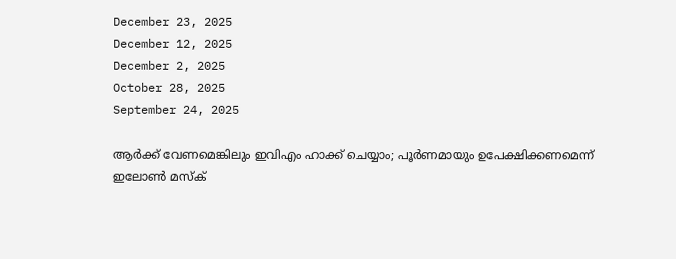December 23, 2025
December 12, 2025
December 2, 2025
October 28, 2025
September 24, 2025

ആര്‍ക്ക് വേണമെങ്കിലും ഇവിഎം ഹാക്ക് ചെയ്യാം; പൂര്‍ണമായും ഉപേക്ഷിക്കണമെന്ന് ഇലോണ്‍ മസ്ക്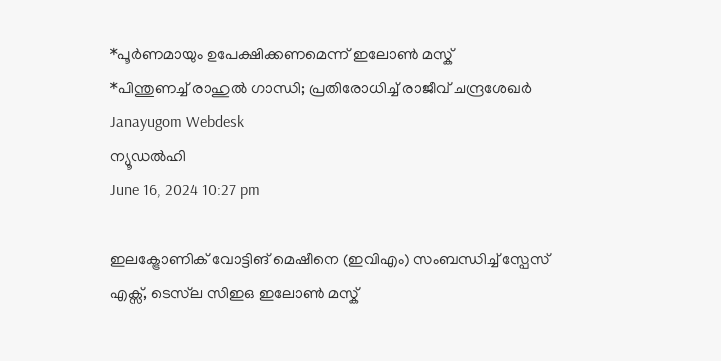*പൂര്‍ണമായും ഉപേക്ഷിക്കണമെന്ന് ഇലോണ്‍ മസ്ക്
*പിന്തുണച്ച് രാഹുല്‍ ഗാന്ധി; പ്രതിരോധിച്ച് രാജീവ് ചന്ദ്രശേഖര്‍
Janayugom Webdesk
ന്യൂഡല്‍ഹി
June 16, 2024 10:27 pm

ഇലക്ട്രോണിക് വോട്ടിങ് മെഷീനെ (ഇവിഎം) സംബന്ധിച്ച് സ്പേസ് എക്സ്, ടെസ്‌ല സിഇഒ ഇലോണ്‍ മസ്ക്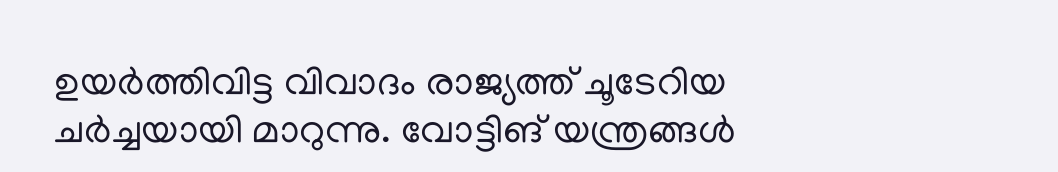ഉയര്‍ത്തിവിട്ട വിവാദം രാജ്യത്ത് ചൂടേറിയ ചര്‍ച്ചയായി മാറുന്നു. വോട്ടിങ് യന്ത്രങ്ങള്‍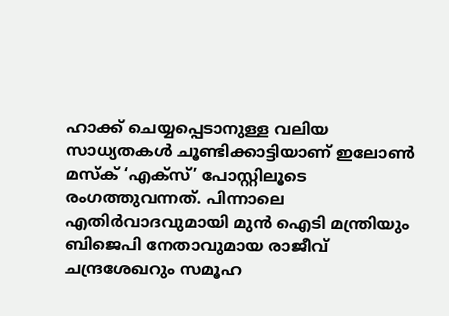ഹാക്ക് ചെയ്യപ്പെടാനുള്ള വലിയ സാധ്യതകള്‍ ചൂണ്ടിക്കാട്ടിയാണ് ഇലോണ്‍ മസ്ക് ‘എക്സ്’ പോസ്റ്റിലൂടെ രംഗത്തുവന്നത്. പിന്നാലെ എതിര്‍വാദവുമായി മുന്‍ ഐടി മന്ത്രിയും ബിജെപി നേതാവുമായ രാജീവ് ചന്ദ്രശേഖറും സമൂഹ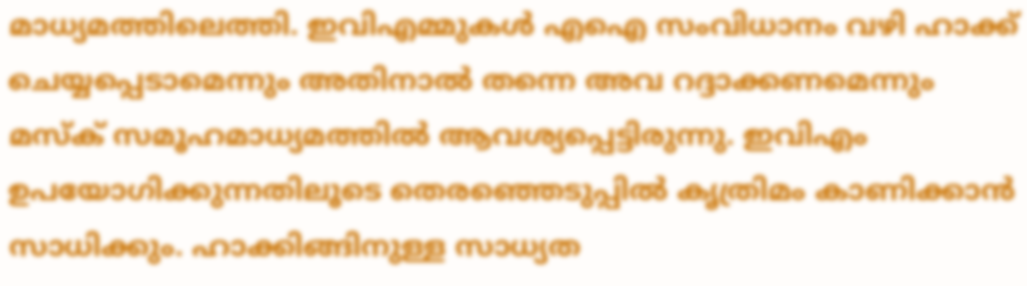മാധ്യമത്തിലെത്തി. ഇവിഎമ്മുകള്‍ എഐ സംവിധാനം വഴി ഹാക്ക് ചെയ്യപ്പെടാമെന്നും അതിനാല്‍ തന്നെ അവ റദ്ദാക്കണമെന്നും മസ്ക് സമൂഹമാധ്യമത്തില്‍ ആവശ്യപ്പെട്ടിരുന്നു. ഇവിഎം ഉപയോഗിക്കുന്നതിലൂടെ തെരഞ്ഞെടുപ്പില്‍ കൃത്രിമം കാണിക്കാന്‍ സാധിക്കും. ഹാക്കിങ്ങിനുള്ള സാധ്യത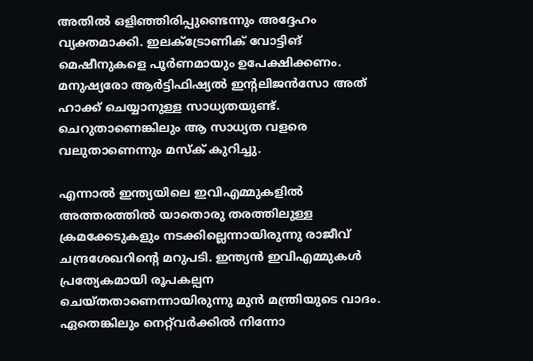അതില്‍ ഒളിഞ്ഞിരിപ്പുണ്ടെന്നും അദ്ദേഹം വ്യക്തമാക്കി. ഇലക്ട്രോണിക് വോട്ടിങ് മെഷീനുകളെ പൂര്‍ണമായും ഉപേക്ഷിക്കണം. മനുഷ്യരോ ആര്‍ട്ടിഫിഷ്യല്‍ ഇന്റലിജന്‍സോ അത് ഹാക്ക് ചെയ്യാനുള്ള സാധ്യതയുണ്ട്. ചെറുതാണെങ്കിലും ആ സാധ്യത വളരെ വലുതാണെന്നും മസ്ക് കുറിച്ചു.

എന്നാല്‍ ഇന്ത്യയിലെ ഇവിഎമ്മുകളില്‍ അത്തരത്തില്‍ യാതൊരു തരത്തിലുള്ള ക്രമക്കേടുകളും നടക്കില്ലെന്നായിരുന്നു രാജീവ് ചന്ദ്രശേഖറിന്റെ മറുപടി. ഇന്ത്യന്‍ ഇവിഎമ്മുകള്‍ പ്രത്യേകമായി രൂപകല്പന ചെയ്തതാണെന്നായിരുന്നു മുന്‍ മന്ത്രിയുടെ വാദം. ഏതെങ്കിലും നെറ്റ്‌വര്‍ക്കില്‍ നിന്നോ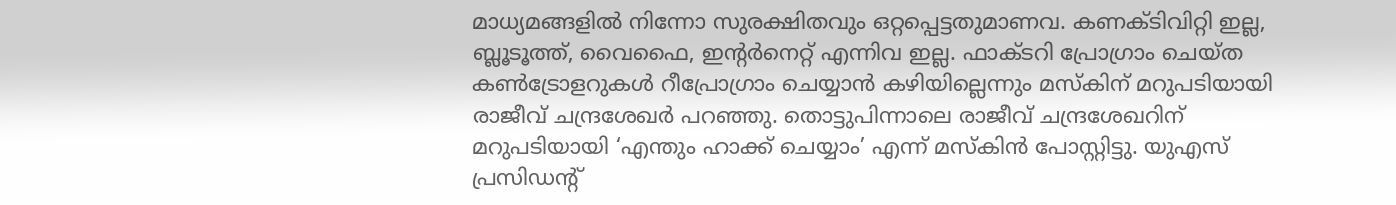മാധ്യമങ്ങളില്‍ നിന്നോ സുരക്ഷിതവും ഒറ്റപ്പെട്ടതുമാണവ. കണക്ടിവിറ്റി ഇല്ല, ബ്ലൂടൂത്ത്, വൈഫൈ, ഇന്റര്‍നെറ്റ് എന്നിവ ഇല്ല. ഫാക്ടറി പ്രോഗ്രാം ചെയ്ത കണ്‍ട്രോളറുകള്‍ റീപ്രോഗ്രാം ചെയ്യാന്‍ കഴിയില്ലെന്നും മസ്കിന് മറുപടിയായി രാജീവ് ചന്ദ്രശേഖര്‍ പറഞ്ഞു. തൊട്ടുപിന്നാലെ രാജീവ് ചന്ദ്രശേഖറിന് മറുപടിയായി ‘എന്തും ഹാക്ക് ചെയ്യാം’ എന്ന് മസ്കിന്‍ പോസ്റ്റിട്ടു. യുഎസ് പ്രസിഡന്റ്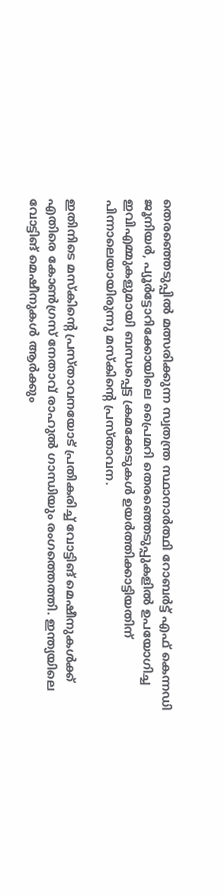തെരഞ്ഞെടുപ്പില്‍ മത്സരിക്കുന്ന സ്വതന്ത്ര സ്ഥാനാര്‍ത്ഥി റോബര്‍ട്ട് എഫ് കെന്നഡി ജൂനിയര്‍, പ്യൂര്‍ട്ടോറിക്കോയിലെ പ്രൈമറി തെരഞ്ഞെടുപ്പുകളില്‍ ഉപയോഗിച്ച ഇവിഎമ്മുകളുമായി ബന്ധപ്പെട്ട ക്രമക്കേടുകള്‍ ഉയര്‍ത്തിക്കാട്ടിയതിന് പിന്നാലെയായിരുന്നു മസ്കിന്റെ പ്രസ്താവന.

ഇതിനിടെ മസ്കിന്റെ പ്രസ്താവനയോട് പ്രതികരിച്ച് വോട്ടിങ് മെഷീനുകള്‍ക്ക് എതിരെ കോണ്‍ഗ്രസ് നേതാവ് രാഹുല്‍ ഗാന്ധിയും രംഗത്തെത്തി. ഇന്ത്യയിലെ വോട്ടിങ് മെഷീനുകള്‍ ആര്‍ക്കും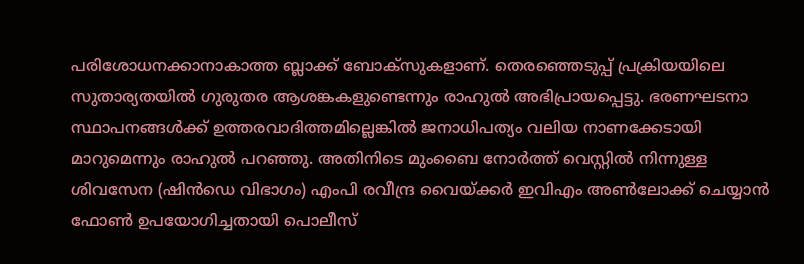പരിശോധനക്കാനാകാത്ത ബ്ലാക്ക് ബോക്സുകളാണ്. തെരഞ്ഞെടുപ്പ് പ്രക്രിയയിലെ സുതാര്യതയില്‍ ഗുരുതര ആശങ്കകളുണ്ടെന്നും രാഹുല്‍ അഭിപ്രായപ്പെട്ടു. ഭരണഘടനാ സ്ഥാപനങ്ങള്‍ക്ക് ഉത്തരവാദിത്തമില്ലെങ്കില്‍ ജനാധിപത്യം വലിയ നാണക്കേടായി മാറുമെന്നും രാഹുല്‍ പറഞ്ഞു. അതിനിടെ മുംബൈ നോർത്ത് വെസ്റ്റിൽ നിന്നുള്ള ശിവസേന (ഷിൻഡെ വിഭാഗം) എംപി രവീന്ദ്ര വൈയ്ക്കർ ഇവിഎം അൺലോക്ക് ചെയ്യാൻ ഫോൺ ഉപയോഗിച്ചതായി പൊലീസ്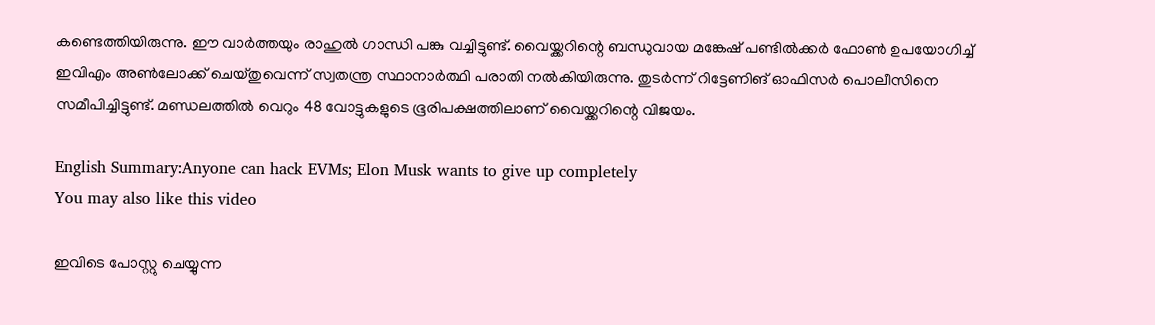കണ്ടെത്തിയിരുന്നു. ഈ വാർത്തയും രാഹുൽ ഗാന്ധി പങ്കു വച്ചിട്ടുണ്ട്. വൈയ്ക്കറിന്റെ ബന്ധുവായ മങ്കേഷ് പണ്ടിൽക്കർ ഫോൺ ഉപയോഗിച്ച് ഇവിഎം അൺലോക്ക് ചെയ്തുവെന്ന് സ്വതന്ത്ര സ്ഥാനാര്‍ത്ഥി പരാതി നൽകിയിരുന്നു. തുടർന്ന് റിട്ടേണിങ് ഓഫിസർ പൊലീസിനെ സമീപിച്ചിട്ടുണ്ട്. മണ്ഡലത്തിൽ വെറും 48 വോട്ടുകളുടെ ഭൂരിപക്ഷത്തിലാണ് വൈയ്ക്കറിന്റെ വിജയം.

English Summary:Anyone can hack EVMs; Elon Musk wants to give up completely
You may also like this video

ഇവിടെ പോസ്റ്റു ചെയ്യുന്ന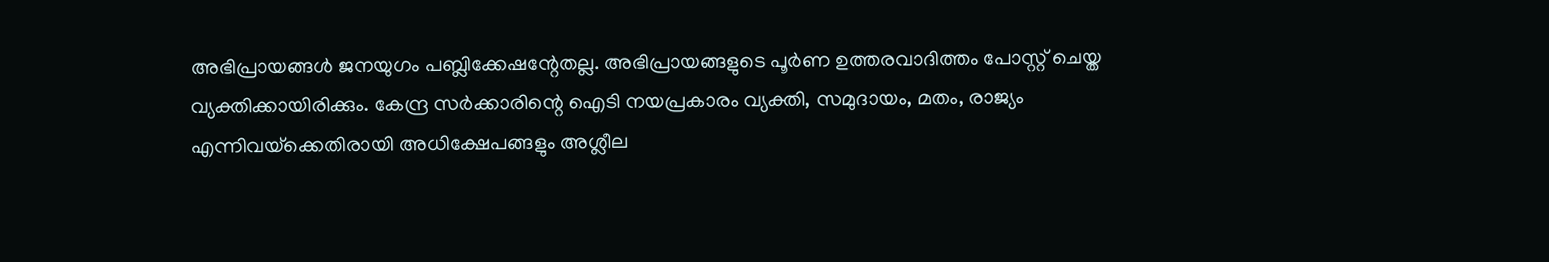അഭിപ്രായങ്ങള്‍ ജനയുഗം പബ്ലിക്കേഷന്റേതല്ല. അഭിപ്രായങ്ങളുടെ പൂര്‍ണ ഉത്തരവാദിത്തം പോസ്റ്റ് ചെയ്ത വ്യക്തിക്കായിരിക്കും. കേന്ദ്ര സര്‍ക്കാരിന്റെ ഐടി നയപ്രകാരം വ്യക്തി, സമുദായം, മതം, രാജ്യം എന്നിവയ്‌ക്കെതിരായി അധിക്ഷേപങ്ങളും അശ്ലീല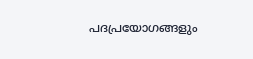പദപ്രയോഗങ്ങളും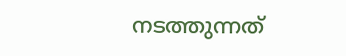നടത്തുന്നത്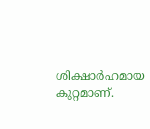ശിക്ഷാര്‍ഹമായ കുറ്റമാണ്.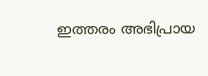ഇത്തരം അഭിപ്രായ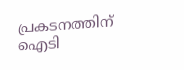പ്രകടനത്തിന് ഐടി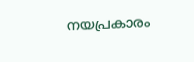നയപ്രകാരം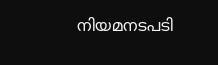നിയമനടപടി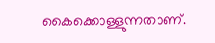കൈക്കൊള്ളുന്നതാണ്.